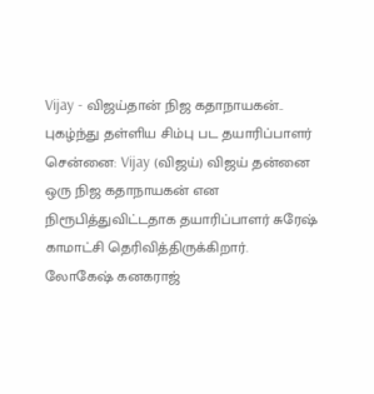Vijay - விஜய்தான் நிஜ கதாநாயகன்.. புகழ்ந்து தள்ளிய சிம்பு பட தயாரிப்பாளர்
சென்னை: Vijay (விஜய்) விஜய் தன்னை ஒரு நிஜ கதாநாயகன் என நிரூபித்துவிட்டதாக தயாரிப்பாளர் சுரேஷ் காமாட்சி தெரிவித்திருக்கிறார்.
லோகேஷ் கனகராஜ்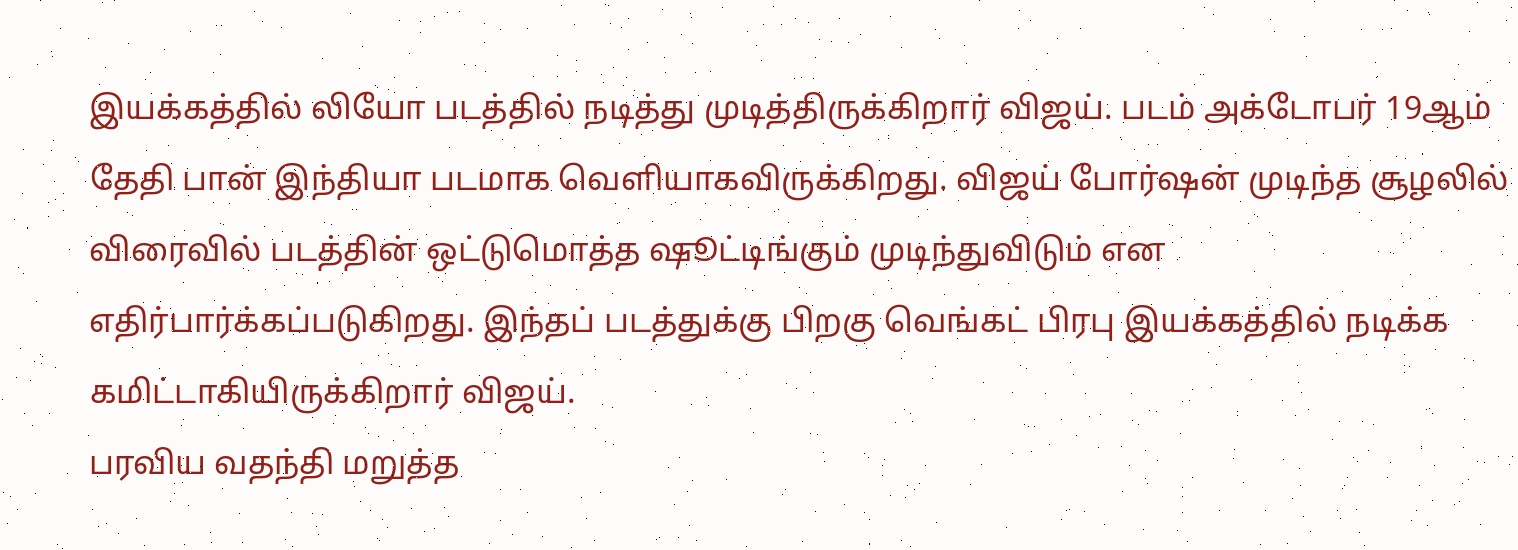இயக்கத்தில் லியோ படத்தில் நடித்து முடித்திருக்கிறார் விஜய். படம் அக்டோபர் 19ஆம் தேதி பான் இந்தியா படமாக வெளியாகவிருக்கிறது. விஜய் போர்ஷன் முடிந்த சூழலில் விரைவில் படத்தின் ஒட்டுமொத்த ஷூட்டிங்கும் முடிந்துவிடும் என எதிர்பார்க்கப்படுகிறது. இந்தப் படத்துக்கு பிறகு வெங்கட் பிரபு இயக்கத்தில் நடிக்க கமிட்டாகியிருக்கிறார் விஜய்.
பரவிய வதந்தி மறுத்த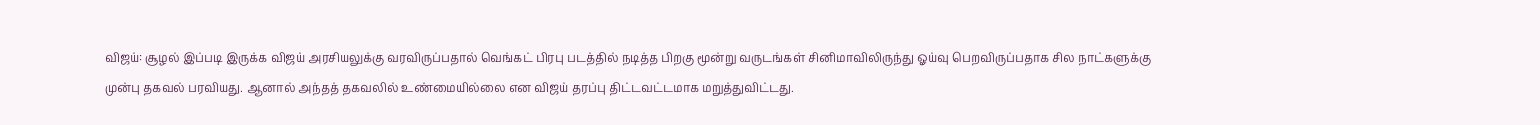விஜய்: சூழல் இப்படி இருக்க விஜய் அரசியலுக்கு வரவிருப்பதால் வெங்கட் பிரபு படத்தில் நடித்த பிறகு மூன்று வருடங்கள் சினிமாவிலிருந்து ஓய்வு பெறவிருப்பதாக சில நாட்களுக்கு முன்பு தகவல் பரவியது. ஆனால் அந்தத் தகவலில் உண்மையில்லை என விஜய் தரப்பு திட்டவட்டமாக மறுத்துவிட்டது.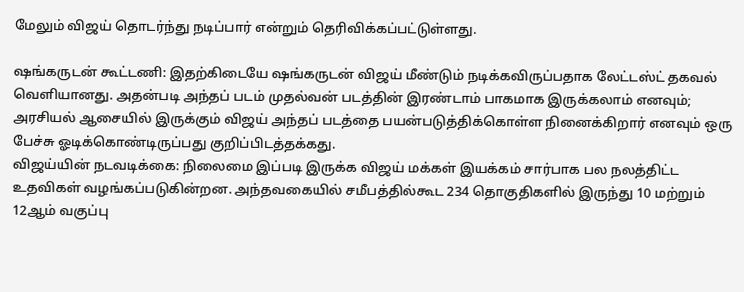மேலும் விஜய் தொடர்ந்து நடிப்பார் என்றும் தெரிவிக்கப்பட்டுள்ளது.

ஷங்கருடன் கூட்டணி: இதற்கிடையே ஷங்கருடன் விஜய் மீண்டும் நடிக்கவிருப்பதாக லேட்டஸ்ட் தகவல் வெளியானது. அதன்படி அந்தப் படம் முதல்வன் படத்தின் இரண்டாம் பாகமாக இருக்கலாம் எனவும்; அரசியல் ஆசையில் இருக்கும் விஜய் அந்தப் படத்தை பயன்படுத்திக்கொள்ள நினைக்கிறார் எனவும் ஒரு பேச்சு ஓடிக்கொண்டிருப்பது குறிப்பிடத்தக்கது.
விஜய்யின் நடவடிக்கை: நிலைமை இப்படி இருக்க விஜய் மக்கள் இயக்கம் சார்பாக பல நலத்திட்ட உதவிகள் வழங்கப்படுகின்றன. அந்தவகையில் சமீபத்தில்கூட 234 தொகுதிகளில் இருந்து 10 மற்றும் 12ஆம் வகுப்பு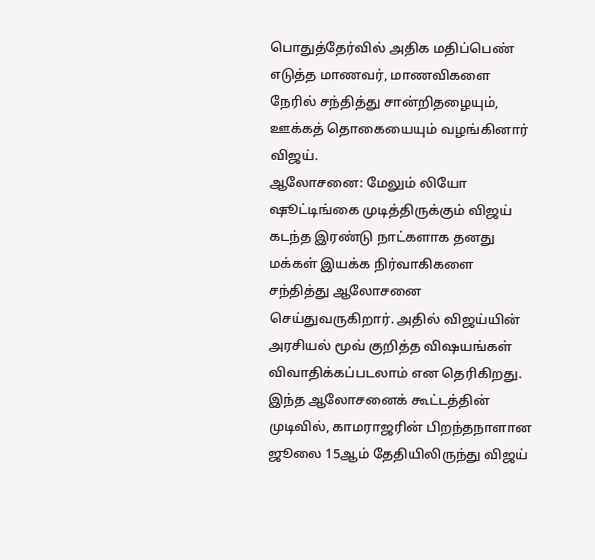பொதுத்தேர்வில் அதிக மதிப்பெண் எடுத்த மாணவர், மாணவிகளை நேரில் சந்தித்து சான்றிதழையும், ஊக்கத் தொகையையும் வழங்கினார் விஜய்.
ஆலோசனை: மேலும் லியோ ஷூட்டிங்கை முடித்திருக்கும் விஜய் கடந்த இரண்டு நாட்களாக தனது மக்கள் இயக்க நிர்வாகிகளை சந்தித்து ஆலோசனை செய்துவருகிறார். அதில் விஜய்யின் அரசியல் மூவ் குறித்த விஷயங்கள் விவாதிக்கப்படலாம் என தெரிகிறது. இந்த ஆலோசனைக் கூட்டத்தின் முடிவில், காமராஜரின் பிறந்தநாளான ஜூலை 15ஆம் தேதியிலிருந்து விஜய்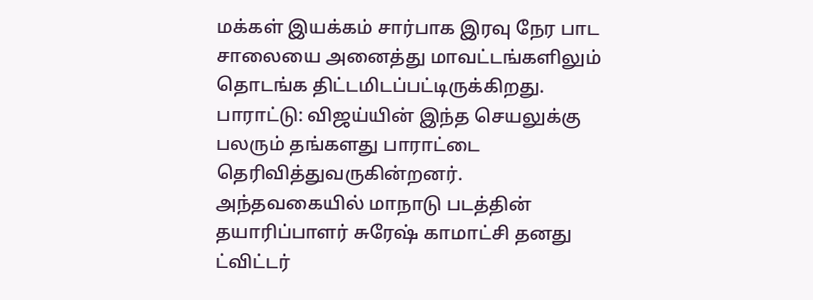மக்கள் இயக்கம் சார்பாக இரவு நேர பாட சாலையை அனைத்து மாவட்டங்களிலும் தொடங்க திட்டமிடப்பட்டிருக்கிறது.
பாராட்டு: விஜய்யின் இந்த செயலுக்கு பலரும் தங்களது பாராட்டை தெரிவித்துவருகின்றனர். அந்தவகையில் மாநாடு படத்தின் தயாரிப்பாளர் சுரேஷ் காமாட்சி தனது ட்விட்டர்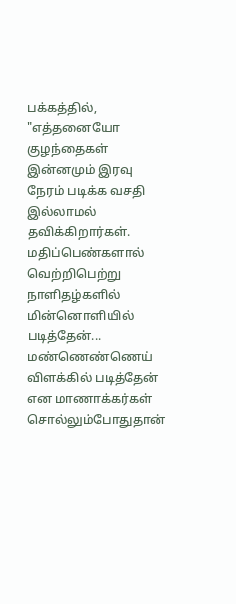பக்கத்தில், "எத்தனையோ குழந்தைகள் இன்னமும் இரவு நேரம் படிக்க வசதி இல்லாமல் தவிக்கிறார்கள். மதிப்பெண்களால் வெற்றிபெற்று நாளிதழ்களில் மின்னொளியில் படித்தேன்... மண்ணெண்ணெய் விளக்கில் படித்தேன் என மாணாக்கர்கள் சொல்லும்போதுதான்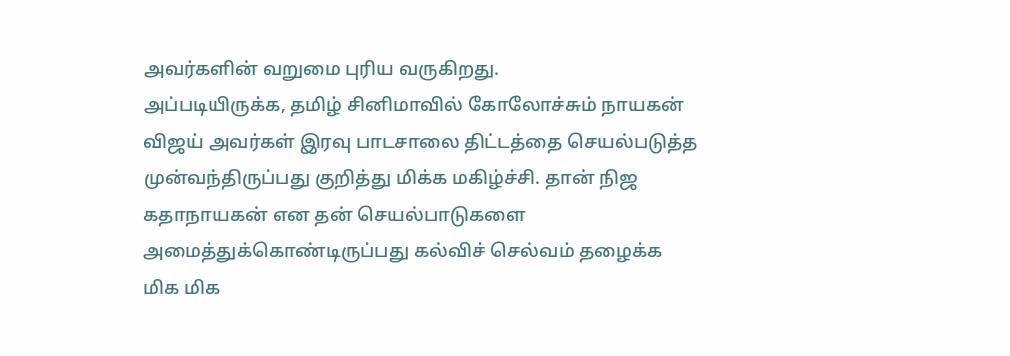அவர்களின் வறுமை புரிய வருகிறது.
அப்படியிருக்க, தமிழ் சினிமாவில் கோலோச்சும் நாயகன் விஜய் அவர்கள் இரவு பாடசாலை திட்டத்தை செயல்படுத்த முன்வந்திருப்பது குறித்து மிக்க மகிழ்ச்சி. தான் நிஜ கதாநாயகன் என தன் செயல்பாடுகளை அமைத்துக்கொண்டிருப்பது கல்விச் செல்வம் தழைக்க மிக மிக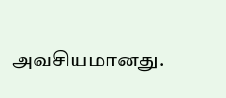அவசியமானது.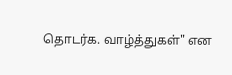தொடர்க. வாழ்த்துகள்" என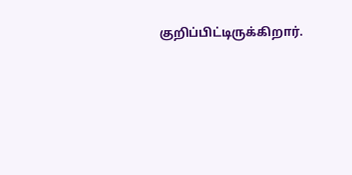குறிப்பிட்டிருக்கிறார்.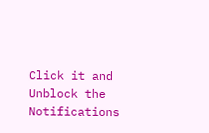Click it and Unblock the Notifications